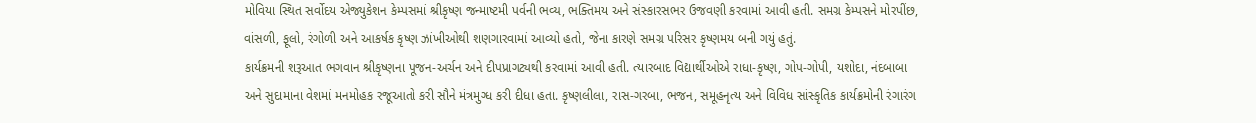મોવિયા સ્થિત સર્વોદય એજ્યુકેશન કેમ્પસમાં શ્રીકૃષ્ણ જન્માષ્ટમી પર્વની ભવ્ય, ભક્તિમય અને સંસ્કારસભર ઉજવણી કરવામાં આવી હતી. સમગ્ર કેમ્પસને મોરપીંછ, વાંસળી, ફૂલો, રંગોળી અને આકર્ષક કૃષ્ણ ઝાંખીઓથી શણગારવામાં આવ્યો હતો, જેના કારણે સમગ્ર પરિસર કૃષ્ણમય બની ગયું હતું.
કાર્યક્રમની શરૂઆત ભગવાન શ્રીકૃષ્ણના પૂજન-અર્ચન અને દીપપ્રાગટ્યથી કરવામાં આવી હતી. ત્યારબાદ વિદ્યાર્થીઓએ રાધા-કૃષ્ણ, ગોપ-ગોપી, યશોદા, નંદબાબા અને સુદામાના વેશમાં મનમોહક રજૂઆતો કરી સૌને મંત્રમુગ્ધ કરી દીધા હતા. કૃષ્ણલીલા, રાસ-ગરબા, ભજન, સમૂહનૃત્ય અને વિવિધ સાંસ્કૃતિક કાર્યક્રમોની રંગારંગ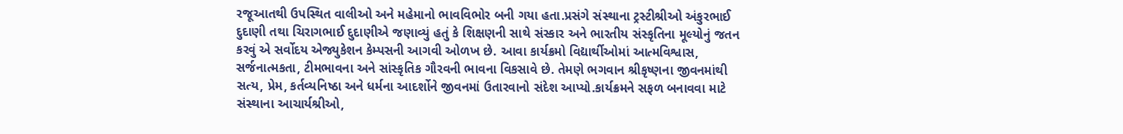રજૂઆતથી ઉપસ્થિત વાલીઓ અને મહેમાનો ભાવવિભોર બની ગયા હતા.પ્રસંગે સંસ્થાના ટ્રસ્ટીશ્રીઓ અંકુરભાઈ દુદાણી તથા ચિરાગભાઈ દુદાણીએ જણાવ્યું હતું કે શિક્ષણની સાથે સંસ્કાર અને ભારતીય સંસ્કૃતિના મૂલ્યોનું જતન કરવું એ સર્વોદય એજ્યુકેશન કેમ્પસની આગવી ઓળખ છે. આવા કાર્યક્રમો વિદ્યાર્થીઓમાં આત્મવિશ્વાસ, સર્જનાત્મકતા, ટીમભાવના અને સાંસ્કૃતિક ગૌરવની ભાવના વિકસાવે છે. તેમણે ભગવાન શ્રીકૃષ્ણના જીવનમાંથી સત્ય, પ્રેમ, કર્તવ્યનિષ્ઠા અને ધર્મના આદર્શોને જીવનમાં ઉતારવાનો સંદેશ આપ્યો.કાર્યક્રમને સફળ બનાવવા માટે સંસ્થાના આચાર્યશ્રીઓ,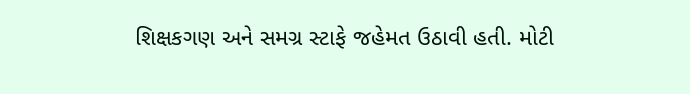શિક્ષકગણ અને સમગ્ર સ્ટાફે જહેમત ઉઠાવી હતી. મોટી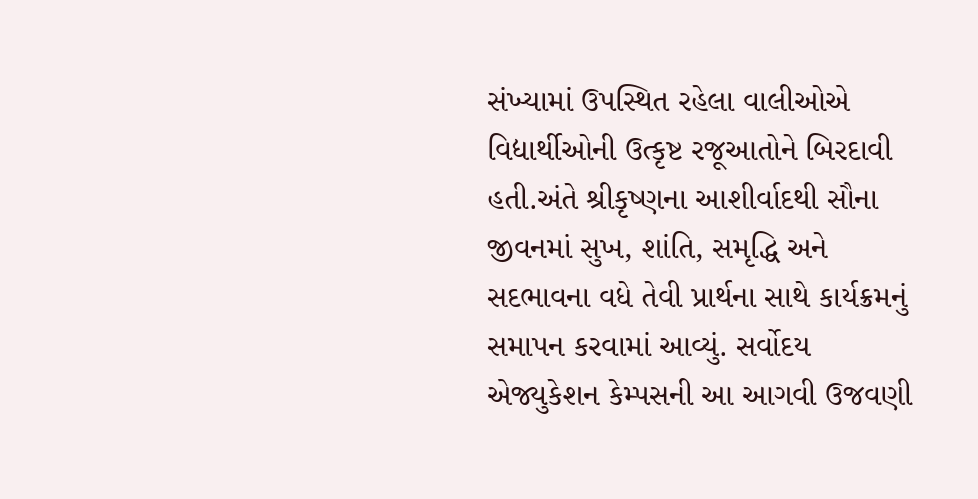સંખ્યામાં ઉપસ્થિત રહેલા વાલીઓએ વિદ્યાર્થીઓની ઉત્કૃષ્ટ રજૂઆતોને બિરદાવી હતી.અંતે શ્રીકૃષ્ણના આશીર્વાદથી સૌના જીવનમાં સુખ, શાંતિ, સમૃદ્ધિ અને સદભાવના વધે તેવી પ્રાર્થના સાથે કાર્યક્રમનું સમાપન કરવામાં આવ્યું. સર્વોદય એજ્યુકેશન કેમ્પસની આ આગવી ઉજવણી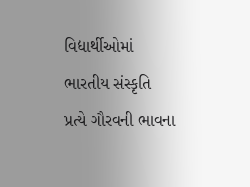વિદ્યાર્થીઓમાં ભારતીય સંસ્કૃતિ પ્રત્યે ગૌરવની ભાવના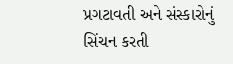પ્રગટાવતી અને સંસ્કારોનું સિંચન કરતી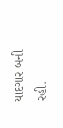યાદગાર બની રહી.